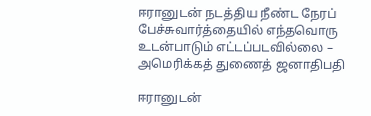ஈரானுடன் நடத்திய நீண்ட நேரப் பேச்சுவார்த்தையில் எந்தவொரு உடன்பாடும் எட்டப்படவில்லை – அமெரிக்கத் துணைத் ஜனாதிபதி

ஈரானுடன்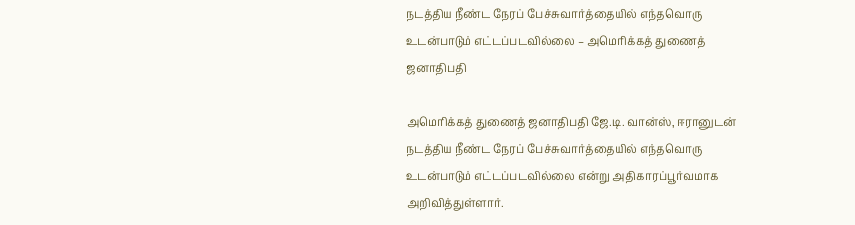நடத்திய நீண்ட நேரப் பேச்சுவார்த்தையில் எந்தவொரு உடன்பாடும் எட்டப்படவில்லை – அமெரிக்கத் துணைத் ஜனாதிபதி

அமெரிக்கத் துணைத் ஜனாதிபதி ஜே.டி. வான்ஸ், ஈரானுடன் நடத்திய நீண்ட நேரப் பேச்சுவார்த்தையில் எந்தவொரு உடன்பாடும் எட்டப்படவில்லை என்று அதிகாரப்பூர்வமாக அறிவித்துள்ளார்.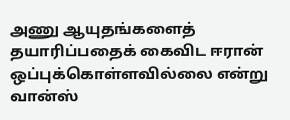அணு ஆயுதங்களைத் தயாரிப்பதைக் கைவிட ஈரான் ஒப்புக்கொள்ளவில்லை என்று வான்ஸ்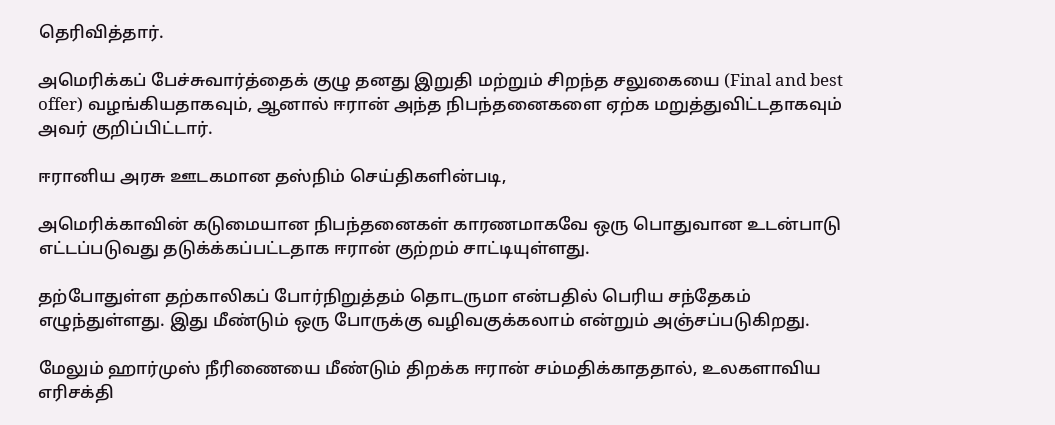தெரிவித்தார்.

அமெரிக்கப் பேச்சுவார்த்தைக் குழு தனது இறுதி மற்றும் சிறந்த சலுகையை (Final and best offer) வழங்கியதாகவும், ஆனால் ஈரான் அந்த நிபந்தனைகளை ஏற்க மறுத்துவிட்டதாகவும் அவர் குறிப்பிட்டார்.

ஈரானிய அரசு ஊடகமான தஸ்நிம் செய்திகளின்படி,

அமெரிக்காவின் கடுமையான நிபந்தனைகள் காரணமாகவே ஒரு பொதுவான உடன்பாடு எட்டப்படுவது தடுக்க்கப்பட்டதாக ஈரான் குற்றம் சாட்டியுள்ளது.

தற்போதுள்ள தற்காலிகப் போர்நிறுத்தம் தொடருமா என்பதில் பெரிய சந்தேகம் எழுந்துள்ளது. இது மீண்டும் ஒரு போருக்கு வழிவகுக்கலாம் என்றும் அஞ்சப்படுகிறது.

மேலும் ஹார்முஸ் நீரிணையை மீண்டும் திறக்க ஈரான் சம்மதிக்காததால், உலகளாவிய எரிசக்தி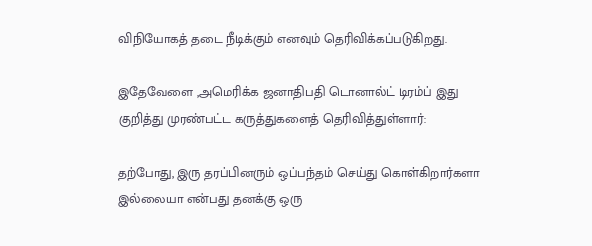விநியோகத் தடை நீடிக்கும் எனவும் தெரிவிக்கப்படுகிறது.

இதேவேளை ,அமெரிக்க ஜனாதிபதி டொனால்ட் டிரம்ப் இது குறித்து முரண்பட்ட கருத்துகளைத் தெரிவித்துள்ளார்:

தற்போது, இரு தரப்பினரும் ஒப்பந்தம் செய்து கொள்கிறார்களா இல்லையா என்பது தனக்கு ஒரு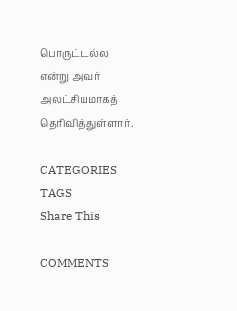பொருட்டல்ல என்று அவர் அலட்சியமாகத் தெரிவித்துள்ளார்.

CATEGORIES
TAGS
Share This

COMMENTS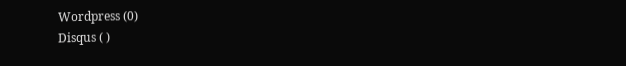Wordpress (0)
Disqus ( )